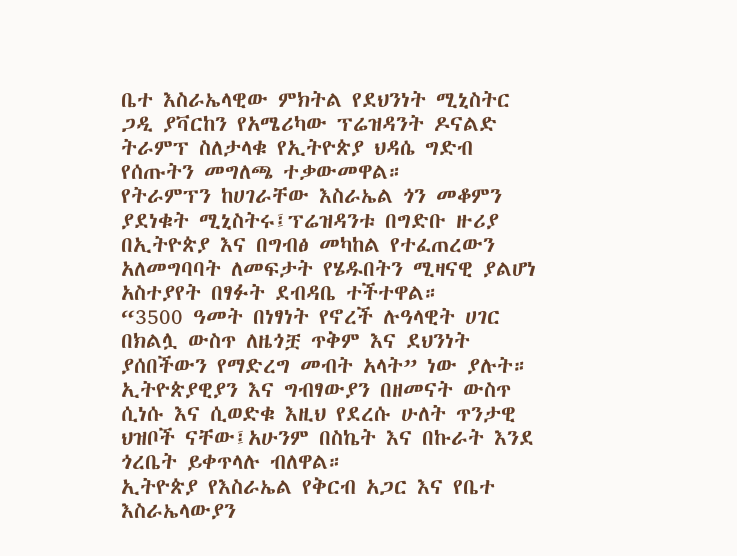ቤተ እስራኤላዊው ምክትል የደህንነት ሚኒስትር ጋዲ ያቫርከን የአሜሪካው ፕሬዝዳንት ዶናልድ ትራምፕ ስለታላቁ የኢትዮጵያ ህዳሴ ግድብ የሰጡትን መግለጫ ተቃውመዋል።
የትራምፕን ከሀገራቸው እስራኤል ጎን መቆምን ያደነቁት ሚኒስትሩ፤ፕሬዝዳንቱ በግድቡ ዙሪያ በኢትዮጵያ እና በግብፅ መካከል የተፈጠረውን አለመግባባት ለመፍታት የሄዱበትን ሚዛናዊ ያልሆነ አስተያየት በፃፉት ደብዳቤ ተችተዋል።
“3500 ዓመት በነፃነት የኖረች ሉዓላዊት ሀገር በክልሏ ውስጥ ለዜጎቿ ጥቅም እና ደህንነት ያሰበችውን የማድረግ መብት አላት” ነው ያሉት።
ኢትዮጵያዊያን እና ግብፃውያን በዘመናት ውስጥ ሲነሱ እና ሲወድቁ እዚህ የደረሱ ሁለት ጥንታዊ ህዝቦች ናቸው፤አሁንም በስኬት እና በኩራት እንደ ጎረቤት ይቀጥላሉ ብለዋል።
ኢትዮጵያ የእስራኤል የቅርብ አጋር እና የቤተ እስራኤላውያን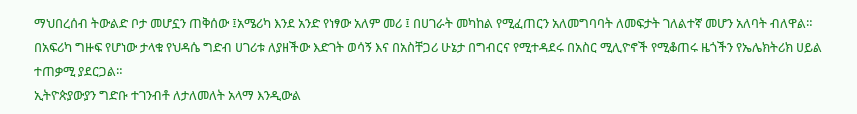ማህበረሰብ ትውልድ ቦታ መሆኗን ጠቅሰው ፤አሜሪካ እንደ አንድ የነፃው አለም መሪ ፤ በሀገራት መካከል የሚፈጠርን አለመግባባት ለመፍታት ገለልተኛ መሆን አለባት ብለዋል።
በአፍሪካ ግዙፍ የሆነው ታላቁ የህዳሴ ግድብ ሀገሪቱ ለያዘችው እድገት ወሳኝ እና በአስቸጋሪ ሁኔታ በግብርና የሚተዳደሩ በአስር ሚሊዮኖች የሚቆጠሩ ዜጎችን የኤሌክትሪክ ሀይል ተጠቃሚ ያደርጋል።
ኢትዮጵያውያን ግድቡ ተገንብቶ ለታለመለት አላማ እንዲውል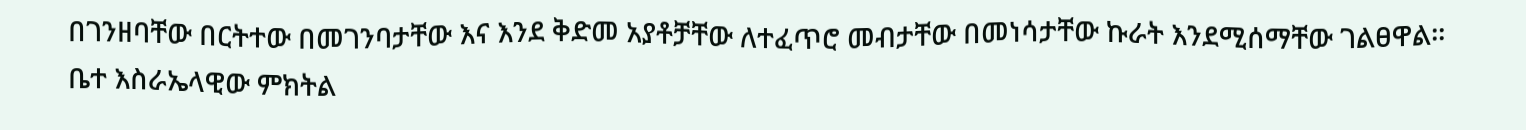በገንዘባቸው በርትተው በመገንባታቸው እና እንደ ቅድመ አያቶቻቸው ለተፈጥሮ መብታቸው በመነሳታቸው ኩራት እንደሚሰማቸው ገልፀዋል፡፡
ቤተ እስራኤላዊው ምክትል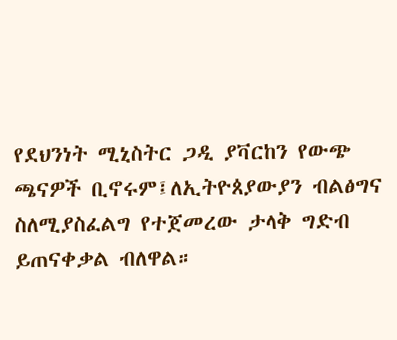የደህንነት ሚኒስትር ጋዲ ያቫርከን የውጭ ጫናዎች ቢኖሩም፤ለኢትዮጰያውያን ብልፅግና ስለሚያስፈልግ የተጀመረው ታላቅ ግድብ ይጠናቀቃል ብለዋል።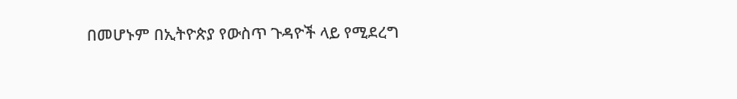በመሆኑም በኢትዮጵያ የውስጥ ጉዳዮች ላይ የሚደረግ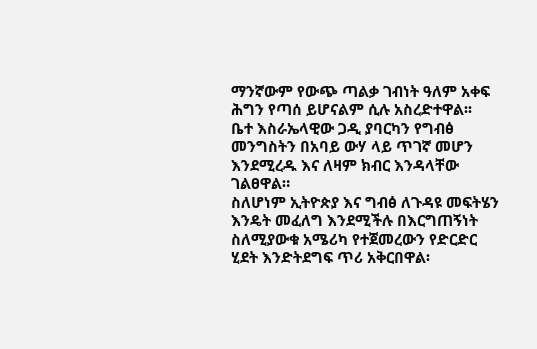ማንኛውም የውጭ ጣልቃ ገብነት ዓለም አቀፍ ሕግን የጣሰ ይሆናልም ሲሉ አስረድተዋል፡፡
ቤተ እስራኤላዊው ጋዲ ያባርካን የግብፅ መንግስትን በአባይ ውሃ ላይ ጥገኛ መሆን እንደሚረዱ እና ለዛም ክብር እንዳላቸው ገልፀዋል።
ስለሆነም ኢትዮጵያ እና ግብፅ ለጉዳዩ መፍትሄን እንዴት መፈለግ እንደሚችሉ በእርግጠኝነት ስለሚያውቁ አሜሪካ የተጀመረውን የድርድር ሂደት እንድትደግፍ ጥሪ አቅርበዋል፡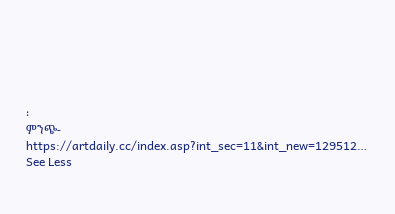፡
ምንጭ-https://artdaily.cc/index.asp?int_sec=11&int_new=129512… See Less